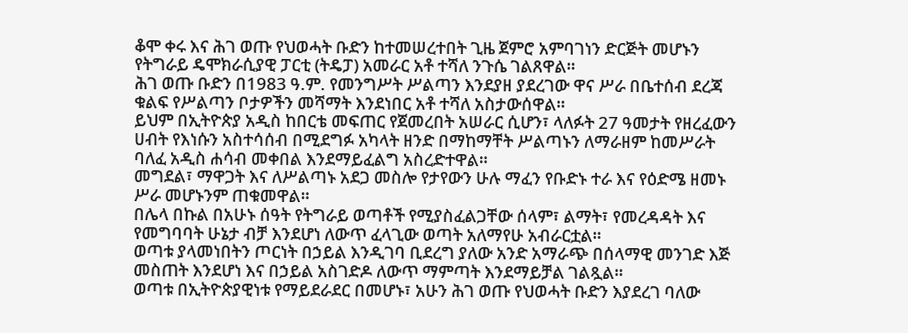ቆሞ ቀሩ እና ሕገ ወጡ የህወሓት ቡድን ከተመሠረተበት ጊዜ ጀምሮ አምባገነን ድርጅት መሆኑን የትግራይ ዴሞክራሲያዊ ፓርቲ (ትዴፓ) አመራር አቶ ተሻለ ንጉሴ ገልጸዋል።
ሕገ ወጡ ቡድን በ1983 ዓ.ም. የመንግሥት ሥልጣን እንደያዘ ያደረገው ዋና ሥራ በቤተሰብ ደረጃ ቁልፍ የሥልጣን ቦታዎችን መሻማት እንደነበር አቶ ተሻለ አስታውሰዋል።
ይህም በኢትዮጵያ አዲስ ከበርቴ መፍጠር የጀመረበት አሠራር ሲሆን፣ ላለፉት 27 ዓመታት የዘረፈውን ሀብት የእነሱን አስተሳሰብ በሚደግፉ አካላት ዘንድ በማከማቸት ሥልጣኑን ለማራዘም ከመሥራት ባለፈ አዲስ ሐሳብ መቀበል እንደማይፈልግ አስረድተዋል።
መግደል፣ ማዋጋት እና ለሥልጣኑ አደጋ መስሎ የታየውን ሁሉ ማፈን የቡድኑ ተራ እና የዕድሜ ዘመኑ ሥራ መሆኑንም ጠቁመዋል።
በሌላ በኩል በአሁኑ ሰዓት የትግራይ ወጣቶች የሚያስፈልጋቸው ሰላም፣ ልማት፣ የመረዳዳት እና የመግባባት ሁኔታ ብቻ እንደሆነ ለውጥ ፈላጊው ወጣት አለማየሁ አብራርቷል።
ወጣቱ ያላመነበትን ጦርነት በኃይል እንዲገባ ቢደረግ ያለው አንድ አማራጭ በሰላማዊ መንገድ እጅ መስጠት እንደሆነ እና በኃይል አስገድዶ ለውጥ ማምጣት እንደማይቻል ገልጿል።
ወጣቱ በኢትዮጵያዊነቱ የማይደራደር በመሆኑ፣ አሁን ሕገ ወጡ የህወሓት ቡድን እያደረገ ባለው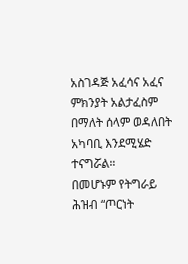አስገዳጅ አፈሳና አፈና ምክንያት አልታፈስም በማለት ሰላም ወዳለበት አካባቢ እንደሚሄድ ተናግሯል።
በመሆኑም የትግራይ ሕዝብ “ጦርነት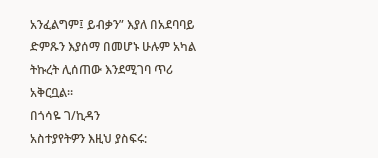አንፈልግም፤ ይብቃን” እያለ በአደባባይ ድምጹን እያሰማ በመሆኑ ሁሉም አካል ትኩረት ሊሰጠው እንደሚገባ ጥሪ አቅርቧል።
በጎሳዬ ገ/ኪዳን
አስተያየትዎን እዚህ ያስፍሩ: